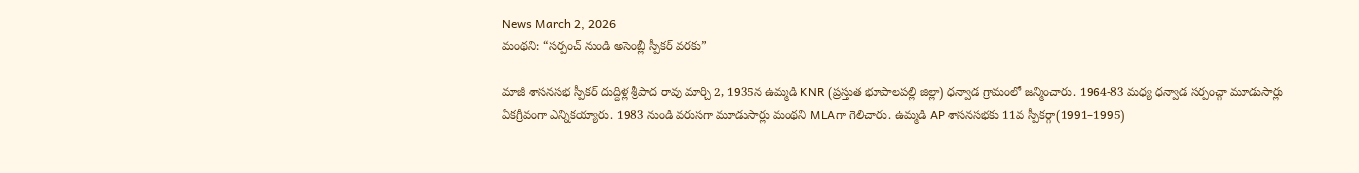News March 2, 2026
మంథని: “సర్పంచ్ నుండి అసెంబ్లీ స్పీకర్ వరకు”

మాజీ శాసనసభ స్పీకర్ దుద్దిళ్ల శ్రీపాద రావు మార్చి 2, 1935న ఉమ్మడి KNR (ప్రస్తుత భూపాలపల్లి జిల్లా) ధన్వాడ గ్రామంలో జన్మించారు. 1964-83 మధ్య ధన్వాడ సర్పంచ్గా మూడుసార్లు ఏకగ్రీవంగా ఎన్నికయ్యారు. 1983 నుండి వరుసగా మూడుసార్లు మంథని MLAగా గెలిచారు. ఉమ్మడి AP శాసనసభకు 11వ స్పీకర్గా(1991–1995)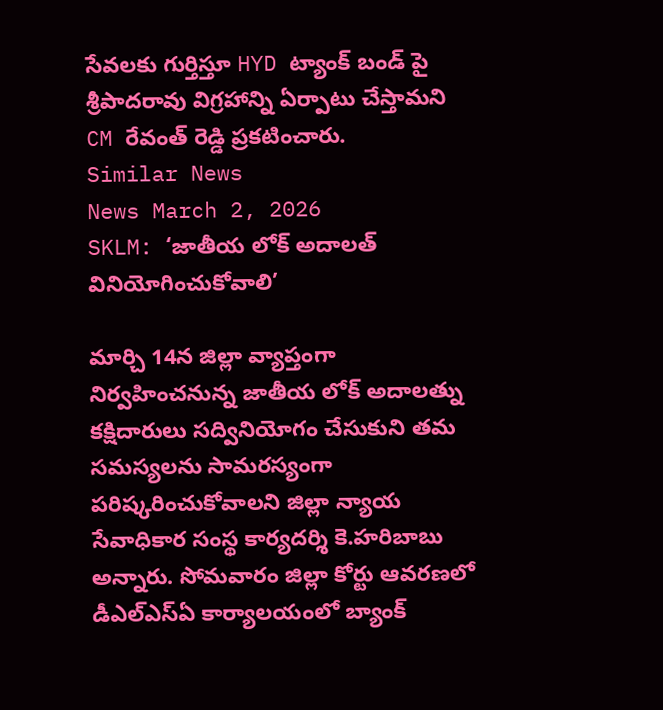సేవలకు గుర్తిస్తూ HYD ట్యాంక్ బండ్ పై శ్రీపాదరావు విగ్రహాన్ని ఏర్పాటు చేస్తామని CM రేవంత్ రెడ్డి ప్రకటించారు.
Similar News
News March 2, 2026
SKLM: ‘జాతీయ లోక్ అదాలత్ వినియోగించుకోవాలి’

మార్చి 14న జిల్లా వ్యాప్తంగా నిర్వహించనున్న జాతీయ లోక్ అదాలత్ను కక్షిదారులు సద్వినియోగం చేసుకుని తమ సమస్యలను సామరస్యంగా పరిష్కరించుకోవాలని జిల్లా న్యాయ సేవాధికార సంస్థ కార్యదర్శి కె.హరిబాబు అన్నారు. సోమవారం జిల్లా కోర్టు ఆవరణలో డీఎల్ఎస్ఏ కార్యాలయంలో బ్యాంక్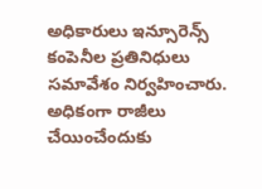అధికారులు ఇన్సూరెన్స్ కంపెనీల ప్రతినిధులు సమావేశం నిర్వహించారు. అధికంగా రాజీలు చేయించేందుకు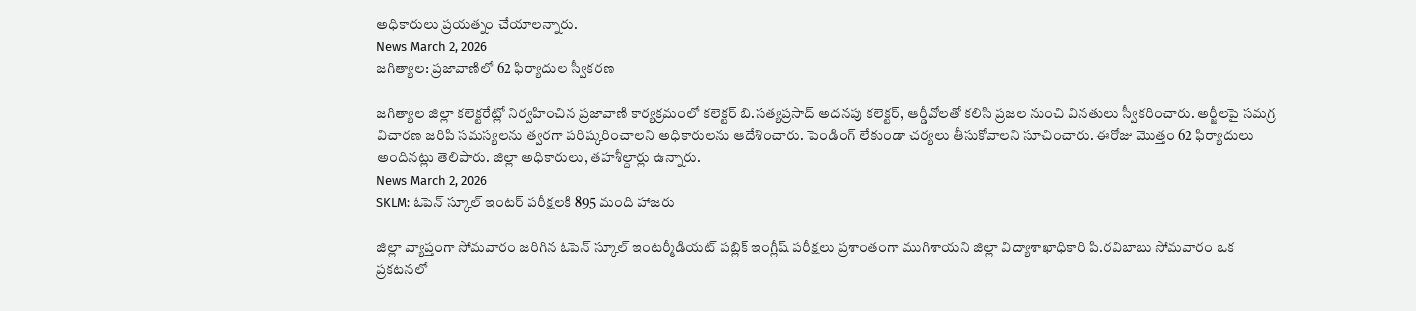అధికారులు ప్రయత్నం చేయాలన్నారు.
News March 2, 2026
జగిత్యాల: ప్రజావాణిలో 62 ఫిర్యాదుల స్వీకరణ

జగిత్యాల జిల్లా కలెక్టరేట్లో నిర్వహించిన ప్రజావాణి కార్యక్రమంలో కలెక్టర్ బి.సత్యప్రసాద్ అదనపు కలెక్టర్, ఆర్డీవోలతో కలిసి ప్రజల నుంచి వినతులు స్వీకరించారు. అర్జీలపై సమగ్ర విచారణ జరిపి సమస్యలను త్వరగా పరిష్కరించాలని అధికారులను ఆదేశించారు. పెండింగ్ లేకుండా చర్యలు తీసుకోవాలని సూచించారు. ఈరోజు మొత్తం 62 ఫిర్యాదులు అందినట్లు తెలిపారు. జిల్లా అధికారులు, తహశీల్దార్లు ఉన్నారు.
News March 2, 2026
SKLM: ఓపెన్ స్కూల్ ఇంటర్ పరీక్షలకి 895 మంది హాజరు

జిల్లా వ్యాప్తంగా సోమవారం జరిగిన ఓపెన్ స్కూల్ ఇంటర్మీడియట్ పబ్లిక్ ఇంగ్లీష్ పరీక్షలు ప్రశాంతంగా ముగిశాయని జిల్లా విద్యాశాఖాధికారి పి.రవిబాబు సోమవారం ఒక ప్రకటనలో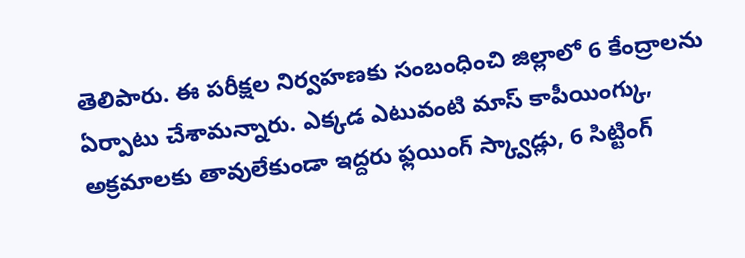తెలిపారు. ఈ పరీక్షల నిర్వహణకు సంబంధించి జిల్లాలో 6 కేంద్రాలను ఏర్పాటు చేశామన్నారు. ఎక్కడ ఎటువంటి మాస్ కాపీయింగ్కు, అక్రమాలకు తావులేకుండా ఇద్దరు ఫ్లయింగ్ స్క్వాడ్లు, 6 సిట్టింగ్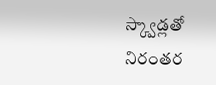స్క్వాడ్లతో నిరంతర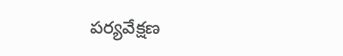పర్యవేక్షణ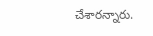చేశారన్నారు.